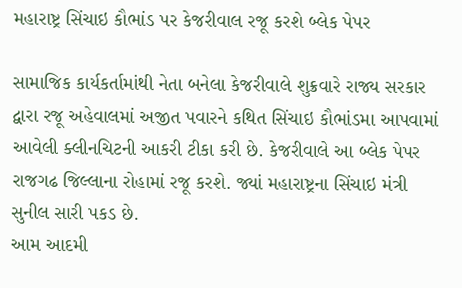મહારાષ્ટ્ર સિંચાઇ કૌભાંડ પર કેજરીવાલ રજૂ કરશે બ્લેક પેપર

સામાજિક કાર્યકર્તામાંથી નેતા બનેલા કેજરીવાલે શુક્રવારે રાજ્ય સરકાર દ્વારા રજૂ અહેવાલમાં અજીત પવારને કથિત સિંચાઇ કૌભાંડમા આપવામાં આવેલી ક્લીનચિટની આકરી ટીકા કરી છે. કેજરીવાલે આ બ્લેક પેપર રાજગઢ જિલ્લાના રોહામાં રજૂ કરશે. જ્યાં મહારાષ્ટ્રના સિંચાઇ મંત્રી સુનીલ સારી પકડ છે.
આમ આદમી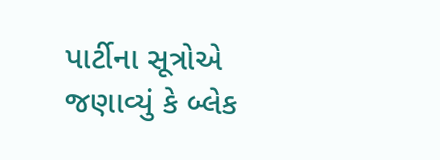પાર્ટીના સૂત્રોએ જણાવ્યું કે બ્લેક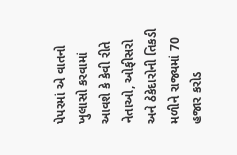પેપરમાં એ વાતનો ખુલાસો કરવામાં આવશે કે કેવી રીતે નેતાઓ, ઓફીસરો અને ઠેકેદારોની તિકડી મળીને રાજ્યમાં 70 હજાર કરોડ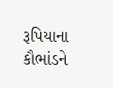રૂપિયાના કૌભાંડને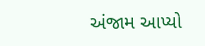અંજામ આપ્યો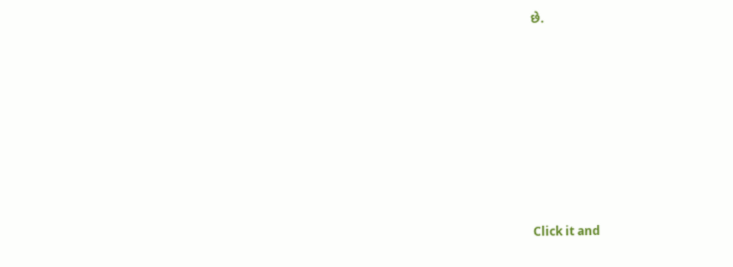છે.












Click it and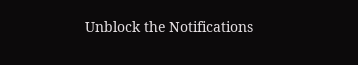Unblock the Notifications